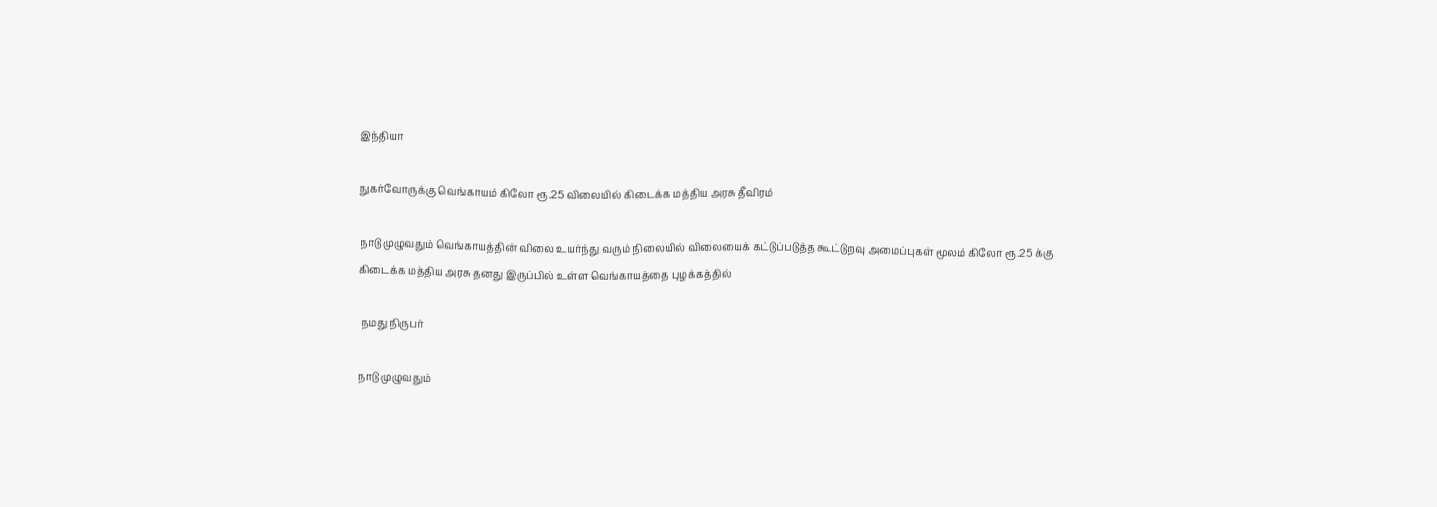இந்தியா

நுகர்வோருக்கு வெங்காயம் கிலோ ரூ.25 விலையில் கிடைக்க மத்திய அரசு தீவிரம்

நாடு முழுவதும் வெங்காயத்தின் விலை உயர்ந்து வரும் நிலையில் விலையைக் கட்டுப்படுத்த கூட்டுறவு அமைப்புகள் மூலம் கிலோ ரூ.25 க்கு கிடைக்க மத்திய அரசு தனது இருப்பில் உள்ள வெங்காயத்தை புழக்கத்தில்

 நமது நிருபர்

நாடு முழுவதும்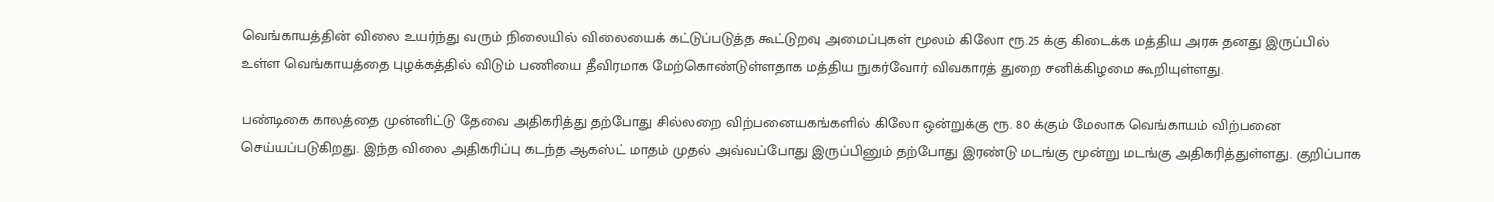வெங்காயத்தின் விலை உயர்ந்து வரும் நிலையில் விலையைக் கட்டுப்படுத்த கூட்டுறவு அமைப்புகள் மூலம் கிலோ ரூ.25 க்கு கிடைக்க மத்திய அரசு தனது இருப்பில் உள்ள வெங்காயத்தை புழக்கத்தில் விடும் பணியை தீவிரமாக மேற்கொண்டுள்ளதாக மத்திய நுகர்வோர் விவகாரத் துறை சனிக்கிழமை கூறியுள்ளது.

பண்டிகை காலத்தை முன்னிட்டு தேவை அதிகரித்து தற்போது சில்லறை விற்பனையகங்களில் கிலோ ஒன்றுக்கு ரூ. 80 க்கும் மேலாக வெங்காயம் விற்பனை செய்யப்படுகிறது. இந்த விலை அதிகரிப்பு கடந்த ஆகஸ்ட் மாதம் முதல் அவ்வப்போது இருப்பினும் தற்போது இரண்டு மடங்கு மூன்று மடங்கு அதிகரித்துள்ளது. குறிப்பாக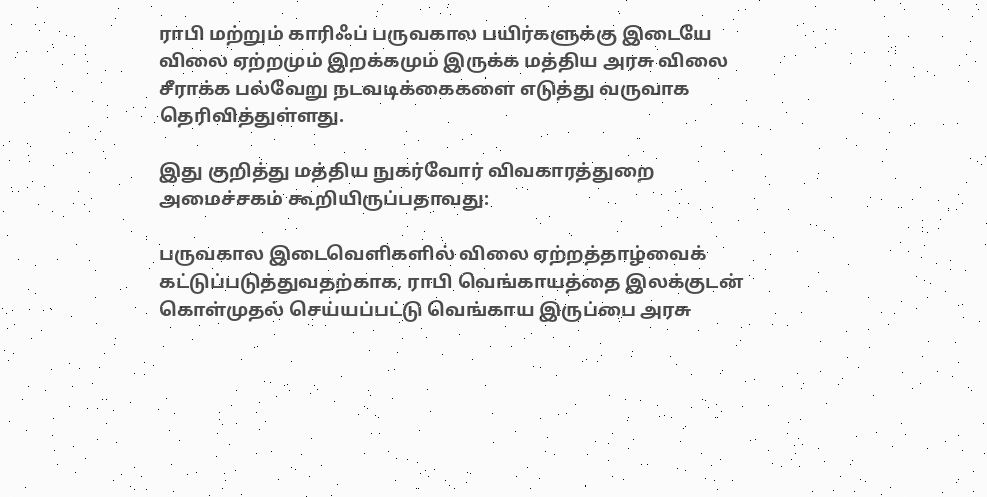ராபி மற்றும் காரிஃப் பருவகால பயிர்களுக்கு இடையே விலை ஏற்றமும் இறக்கமும் இருக்க மத்திய அரசு விலை சீராக்க பல்வேறு நடவடிக்கைகளை எடுத்து வருவாக தெரிவித்துள்ளது.

இது குறித்து மத்திய நுகர்வோர் விவகாரத்துறை அமைச்சகம் கூறியிருப்பதாவது:

பருவகால இடைவெளிகளில் விலை ஏற்றத்தாழ்வைக் கட்டுப்படுத்துவதற்காக, ராபி வெங்காயத்தை இலக்குடன் கொள்முதல் செய்யப்பட்டு வெங்காய இருப்பை அரசு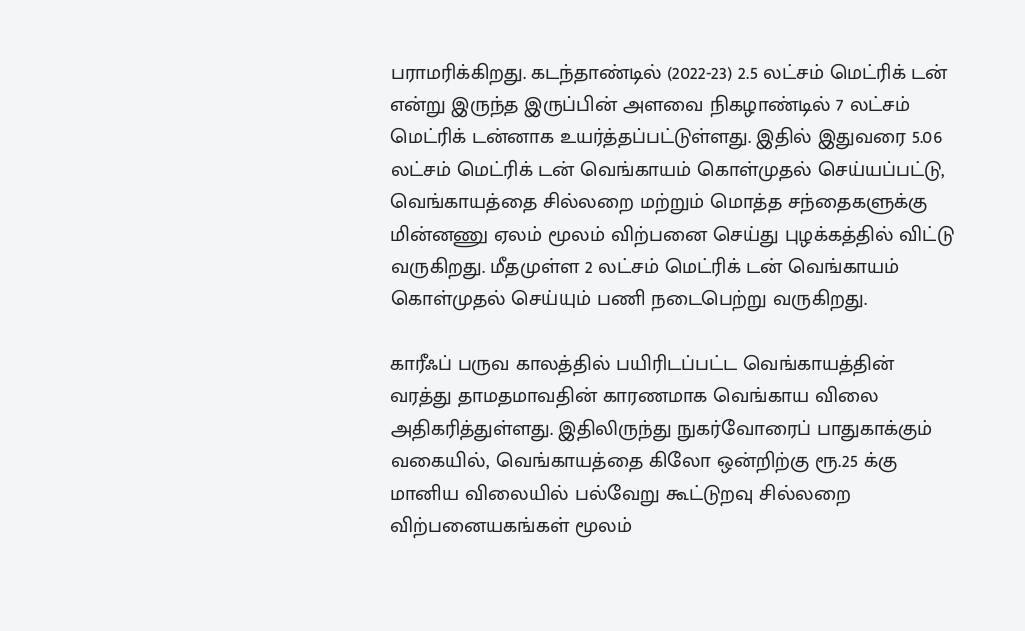பராமரிக்கிறது. கடந்தாண்டில் (2022-23) 2.5 லட்சம் மெட்ரிக் டன் என்று இருந்த இருப்பின் அளவை நிகழாண்டில் 7 லட்சம் மெட்ரிக் டன்னாக உயர்த்தப்பட்டுள்ளது. இதில் இதுவரை 5.06 லட்சம் மெட்ரிக் டன் வெங்காயம் கொள்முதல் செய்யப்பட்டு, வெங்காயத்தை சில்லறை மற்றும் மொத்த சந்தைகளுக்கு மின்னணு ஏலம் மூலம் விற்பனை செய்து புழக்கத்தில் விட்டு வருகிறது. மீதமுள்ள 2 லட்சம் மெட்ரிக் டன் வெங்காயம் கொள்முதல் செய்யும் பணி நடைபெற்று வருகிறது.

காரீஃப் பருவ காலத்தில் பயிரிடப்பட்ட வெங்காயத்தின் வரத்து தாமதமாவதின் காரணமாக வெங்காய விலை அதிகரித்துள்ளது. இதிலிருந்து நுகர்வோரைப் பாதுகாக்கும் வகையில், வெங்காயத்தை கிலோ ஒன்றிற்கு ரூ.25 க்கு மானிய விலையில் பல்வேறு கூட்டுறவு சில்லறை விற்பனையகங்கள் மூலம்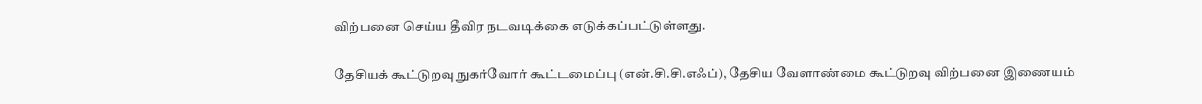விற்பனை செய்ய தீவிர நடவடிக்கை எடுக்கப்பட்டுள்ளது.

தேசியக் கூட்டுறவு நுகர்வோர் கூட்டமைப்பு (என்.சி.சி.எஃப்), தேசிய வேளாண்மை கூட்டுறவு விற்பனை இணையம்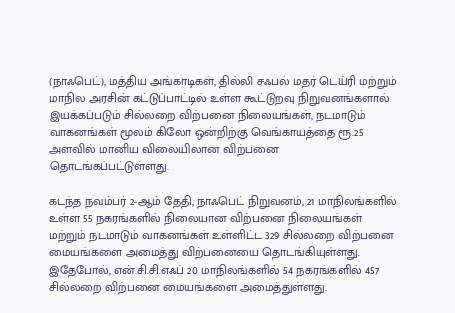(நாஃபெட்), மத்திய அங்காடிகள், தில்லி சஃபல் மதர் டெய்ரி மற்றும் மாநில அரசின் கட்டுப்பாட்டில் உள்ள கூட்டுறவு நிறுவனங்களால் இயக்கப்படும் சில்லறை விற்பனை நிலையங்கள், நடமாடும் வாகனங்கள் மூலம் கிலோ ஒன்றிற்கு வெங்காயத்தை ரூ.25 அளவில் மானிய விலையிலான விற்பனை தொடங்கப்பட்டுள்ளது.

கடந்த நவம்பர் 2-ஆம் தேதி, நாஃபெட் நிறுவனம், 21 மாநிலங்களில் உள்ள 55 நகரங்களில் நிலையான விற்பனை நிலையங்கள் மற்றும் நடமாடும் வாகனங்கள் உள்ளிட்ட 329 சில்லறை விற்பனை மையங்களை அமைத்து விற்பனையை தொடங்கியுள்ளது. இதேபோல், என்.சி.சி.எஃப் 20 மாநிலங்களில் 54 நகரங்களில் 457 சில்லறை விற்பனை மையங்களை அமைத்துள்ளது.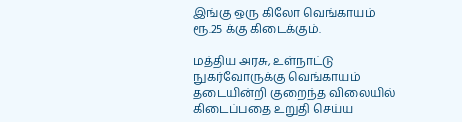இங்கு ஒரு கிலோ வெங்காயம் ரூ.25 க்கு கிடைக்கும்.

மத்திய அரசு, உள்நாட்டு நுகர்வோருக்கு வெங்காயம் தடையின்றி குறைந்த விலையில் கிடைப்பதை உறுதி செய்ய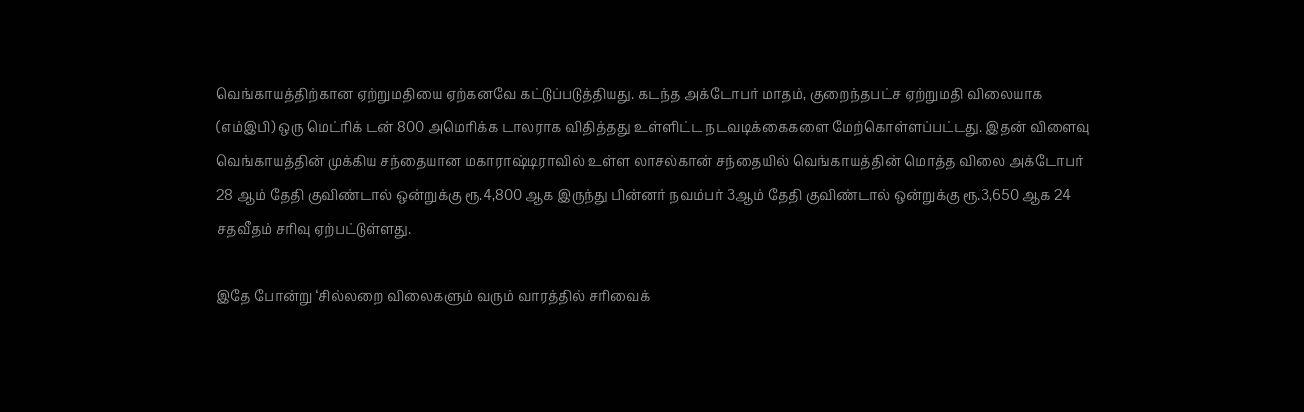வெங்காயத்திற்கான ஏற்றுமதியை ஏற்கனவே கட்டுப்படுத்தியது. கடந்த அக்டோபர் மாதம், குறைந்தபட்ச ஏற்றுமதி விலையாக (எம்இபி) ஒரு மெட்ரிக் டன் 800 அமெரிக்க டாலராக விதித்தது உள்ளிட்ட நடவடிக்கைகளை மேற்கொள்ளப்பட்டது. இதன் விளைவு வெங்காயத்தின் முக்கிய சந்தையான மகாராஷ்டிராவில் உள்ள லாசல்கான் சந்தையில் வெங்காயத்தின் மொத்த விலை அக்டோபர் 28 ஆம் தேதி குவிண்டால் ஒன்றுக்கு ரூ.4,800 ஆக இருந்து பின்னர் நவம்பர் 3ஆம் தேதி குவிண்டால் ஒன்றுக்கு ரூ.3,650 ஆக 24 சதவீதம் சரிவு ஏற்பட்டுள்ளது.

இதே போன்று ‘சில்லறை விலைகளும் வரும் வாரத்தில் சரிவைக்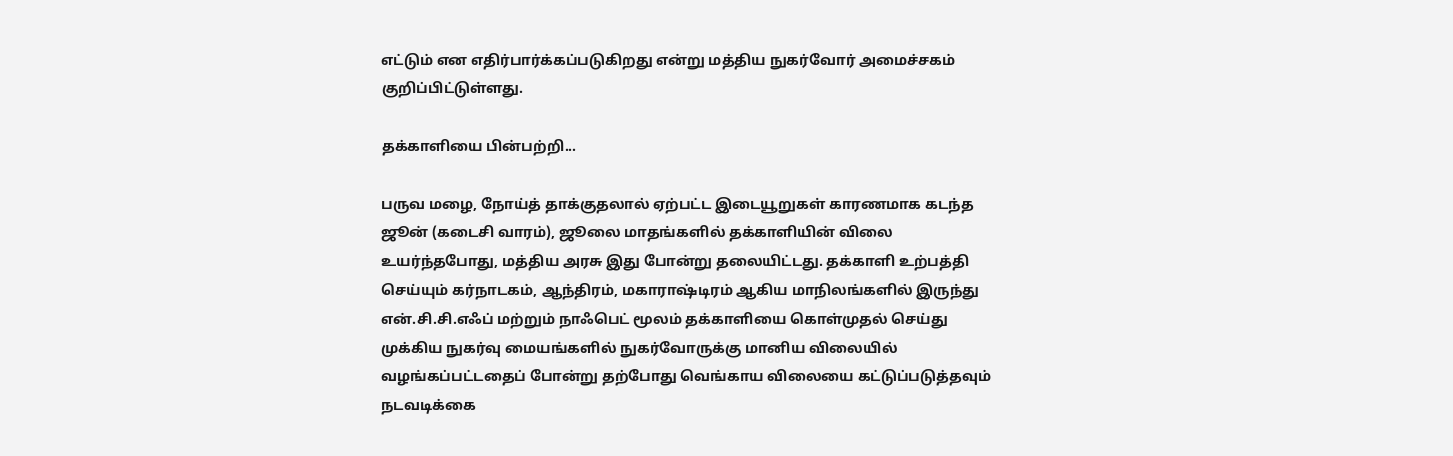எட்டும் என எதிர்பார்க்கப்படுகிறது என்று மத்திய நுகர்வோர் அமைச்சகம் குறிப்பிட்டுள்ளது.

தக்காளியை பின்பற்றி...

பருவ மழை, நோய்த் தாக்குதலால் ஏற்பட்ட இடையூறுகள் காரணமாக கடந்த ஜூன் (கடைசி வாரம்), ஜூலை மாதங்களில் தக்காளியின் விலை உயர்ந்தபோது, மத்திய அரசு இது போன்று தலையிட்டது. தக்காளி உற்பத்தி செய்யும் கர்நாடகம், ஆந்திரம், மகாராஷ்டிரம் ஆகிய மாநிலங்களில் இருந்து என்.சி.சி.எஃப் மற்றும் நாஃபெட் மூலம் தக்காளியை கொள்முதல் செய்து முக்கிய நுகர்வு மையங்களில் நுகர்வோருக்கு மானிய விலையில் வழங்கப்பட்டதைப் போன்று தற்போது வெங்காய விலையை கட்டுப்படுத்தவும் நடவடிக்கை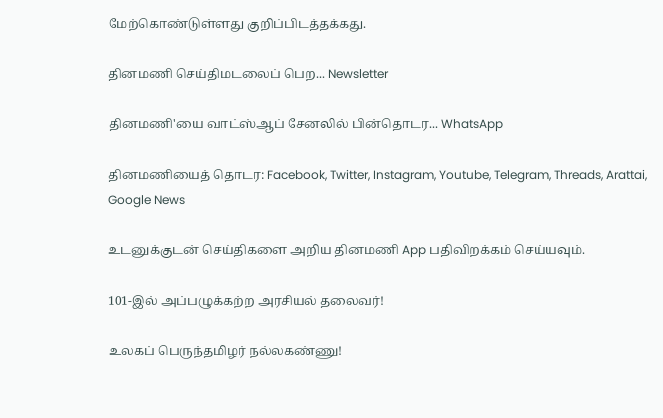மேற்கொண்டுள்ளது குறிப்பிடத்தக்கது.

தினமணி செய்திமடலைப் பெற... Newsletter

தினமணி'யை வாட்ஸ்ஆப் சேனலில் பின்தொடர... WhatsApp

தினமணியைத் தொடர: Facebook, Twitter, Instagram, Youtube, Telegram, Threads, Arattai, Google News

உடனுக்குடன் செய்திகளை அறிய தினமணி App பதிவிறக்கம் செய்யவும்.

101-இல் அப்பழுக்கற்ற அரசியல் தலைவர்!

உலகப் பெருந்தமிழர் நல்லகண்ணு!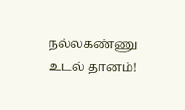நல்லகண்ணு உடல் தானம்!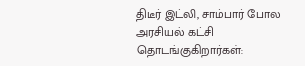திடீர் இட்லி, சாம்பார் போல அரசியல் கட்சி தொடங்குகிறார்கள்: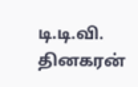டி.டி.வி. தினகரன்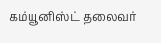கம்யூனிஸ்ட் தலைவர்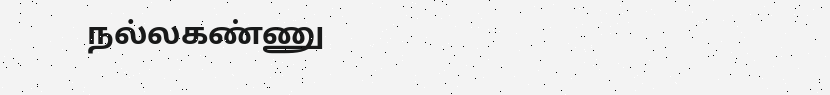நல்லகண்ணு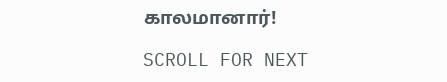காலமானார்!

SCROLL FOR NEXT